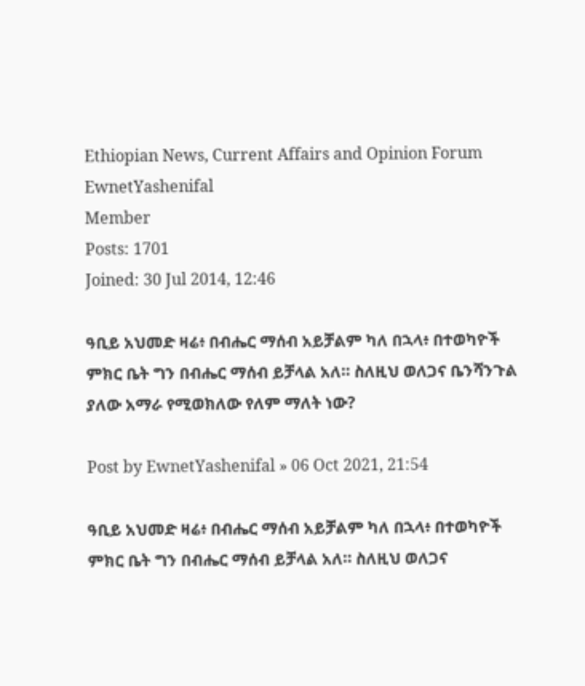Ethiopian News, Current Affairs and Opinion Forum
EwnetYashenifal
Member
Posts: 1701
Joined: 30 Jul 2014, 12:46

ዓቢይ አህመድ ዛሬ፥ በብሔር ማሰብ አይቻልም ካለ በኋላ፥ በተወካዮች ምክር ቤት ግን በብሔር ማሰብ ይቻላል አለ። ስለዚህ ወለጋና ቤንሻንጉል ያለው አማራ የሚወክለው የለም ማለት ነው?

Post by EwnetYashenifal » 06 Oct 2021, 21:54

ዓቢይ አህመድ ዛሬ፥ በብሔር ማሰብ አይቻልም ካለ በኋላ፥ በተወካዮች ምክር ቤት ግን በብሔር ማሰብ ይቻላል አለ። ስለዚህ ወለጋና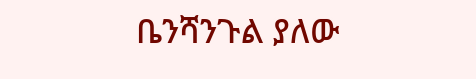ቤንሻንጉል ያለው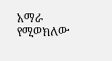አማራ የሚወክለው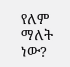የለም ማለት ነው?